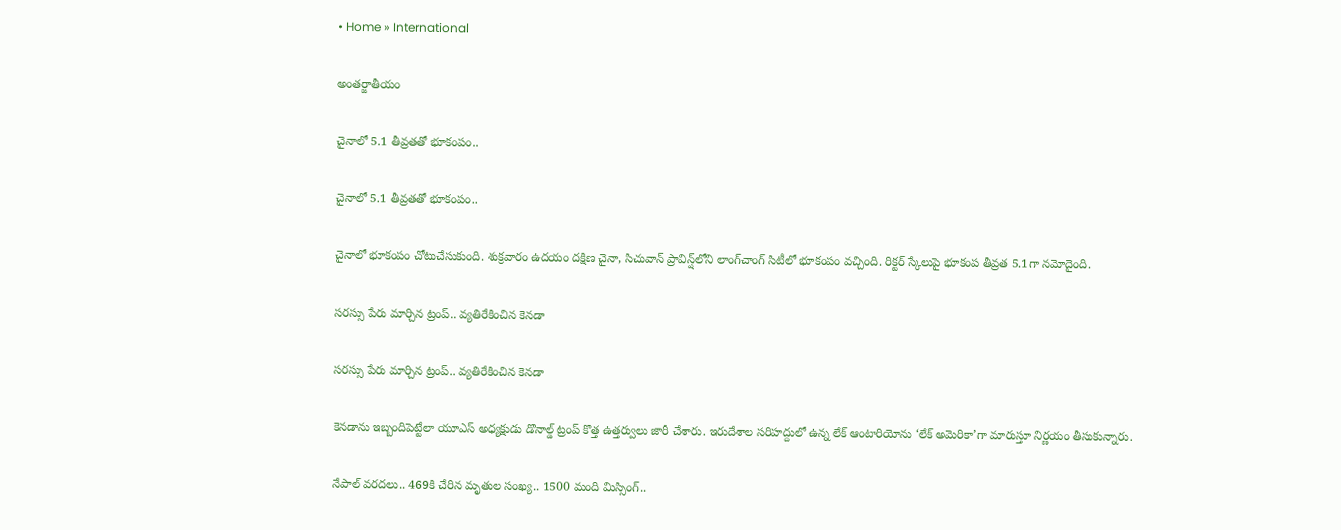• Home » International

అంతర్జాతీయం

చైనాలో 5.1 తీవ్రతతో భూకంపం..

చైనాలో 5.1 తీవ్రతతో భూకంపం..

చైనాలో భూకంపం చోటుచేసుకుంది. శుక్రవారం ఉదయం దక్షిణ చైనా, సిచువాన్ ప్రావిన్ష్‌లోని లాంగ్‌చాంగ్ సిటీలో భూకంపం వచ్చింది. రిక్టర్ స్కేలుపై భూకంప తీవ్రత 5.1గా నమోదైంది.

సరస్సు పేరు మార్చిన ట్రంప్.. వ్యతిరేకించిన కెనడా

సరస్సు పేరు మార్చిన ట్రంప్.. వ్యతిరేకించిన కెనడా

కెనడాను ఇబ్బందిపెట్టేలా యూఎస్ అధ్యక్షుడు డొనాల్డ్ ట్రంప్‌ కొత్త ఉత్తర్వులు జారీ చేశారు. ఇరుదేశాల సరిహద్దులో ఉన్న లేక్‌ ఆంటారియోను ‘లేక్‌ అమెరికా’గా మారుస్తూ నిర్ణయం తీసుకున్నారు.

నేపాల్ వరదలు.. 469కి చేరిన మృతుల సంఖ్య.. 1500 మంది మిస్సింగ్..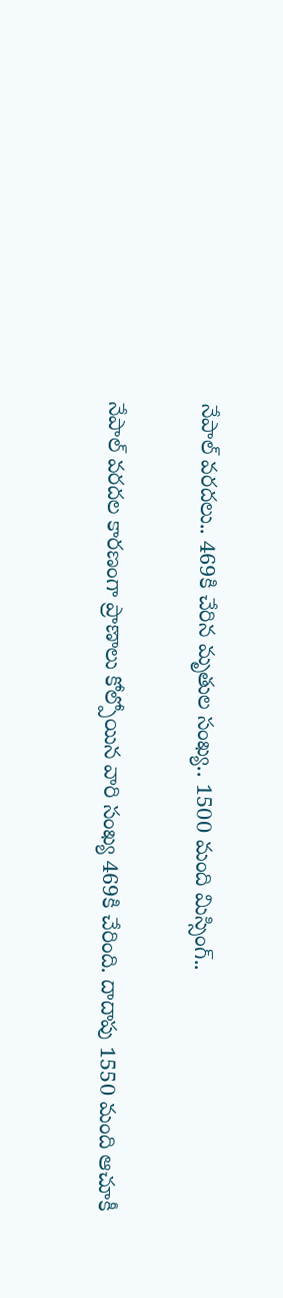నేపాల్ వరదలు.. 469కి చేరిన మృతుల సంఖ్య.. 1500 మంది మిస్సింగ్..

నేపాల్ వరదల కారణంగా ప్రాణాలు కోల్పోయిన వారి సంఖ్య 469కి చేరింది. దాదాపు 1550 మంది ఆచూకీ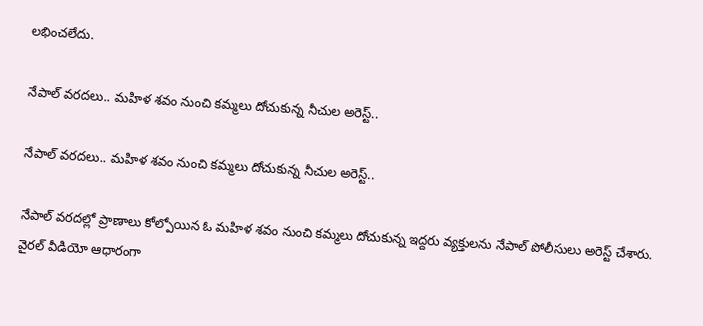లభించలేదు.

నేపాల్ వరదలు.. మహిళ శవం నుంచి కమ్మలు దోచుకున్న నీచుల అరెస్ట్..

నేపాల్ వరదలు.. మహిళ శవం నుంచి కమ్మలు దోచుకున్న నీచుల అరెస్ట్..

నేపాల్ వరదల్లో ప్రాణాలు కోల్పోయిన ఓ మహిళ శవం నుంచి కమ్మలు దోచుకున్న ఇద్దరు వ్యక్తులను నేపాల్ పోలీసులు అరెస్ట్ చేశారు. వైరల్ వీడియో ఆధారంగా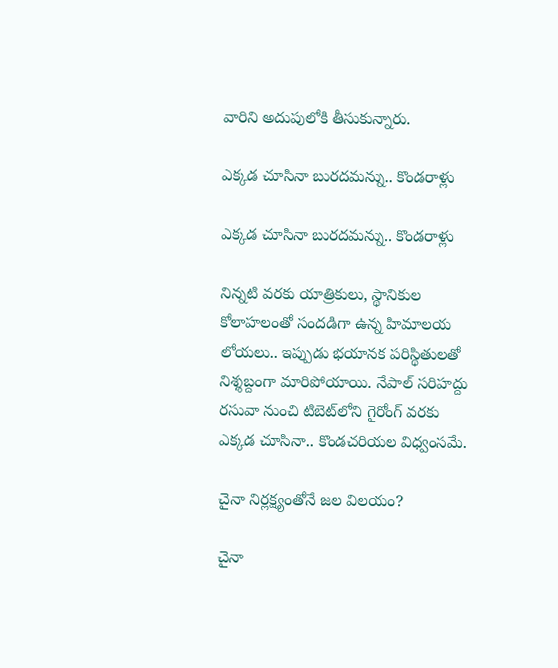వారిని అదుపులోకి తీసుకున్నారు.

ఎక్కడ చూసినా బురదమన్ను.. కొండరాళ్లు

ఎక్కడ చూసినా బురదమన్ను.. కొండరాళ్లు

నిన్నటి వరకు యాత్రికులు, స్థానికుల కోలాహలంతో సందడిగా ఉన్న హిమాలయ లోయలు.. ఇప్పుడు భయానక పరిస్థితులతో నిశ్శబ్దంగా మారిపోయాయి. నేపాల్‌ సరిహద్దు రసువా నుంచి టిబెట్‌లోని గైరోంగ్‌ వరకు ఎక్కడ చూసినా.. కొండచరియల విధ్వంసమే.

చైనా నిర్లక్ష్యంతోనే జల విలయం?

చైనా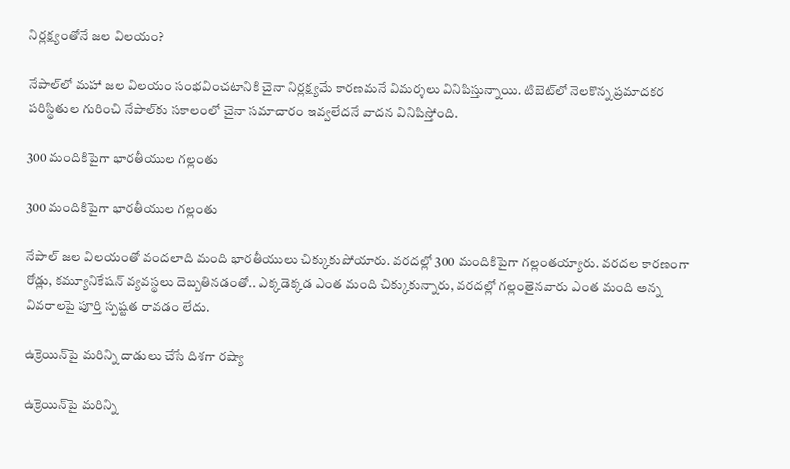నిర్లక్ష్యంతోనే జల విలయం?

నేపాల్‌లో మహా జల విలయం సంభవించటానికి చైనా నిర్లక్ష్యమే కారణమనే విమర్శలు వినిపిస్తున్నాయి. టిబెట్‌లో నెలకొన్న ప్రమాదకర పరిస్థితుల గురించి నేపాల్‌కు సకాలంలో చైనా సమాచారం ఇవ్వలేదనే వాదన వినిపిస్తోంది.

300 మందికిపైగా భారతీయుల గల్లంతు

300 మందికిపైగా భారతీయుల గల్లంతు

నేపాల్‌ జల విలయంతో వందలాది మంది భారతీయులు చిక్కుకుపోయారు. వరదల్లో 300 మందికిపైగా గల్లంతయ్యారు. వరదల కారణంగా రోడ్లు, కమ్యూనికేషన్‌ వ్యవస్థలు దెబ్బతినడంతో.. ఎక్కడెక్కడ ఎంత మంది చిక్కుకున్నారు, వరదల్లో గల్లంతైనవారు ఎంత మంది అన్న వివరాలపై పూర్తి స్పష్టత రావడం లేదు.

ఉక్రెయిన్‌పై మరిన్ని దాడులు చేసే దిశగా రష్యా

ఉక్రెయిన్‌పై మరిన్ని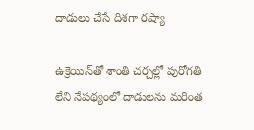దాడులు చేసే దిశగా రష్యా

ఉక్రెయిన్‌తో శాంతి చర్చల్లో పురోగతి లేని నేపథ్యంలో దాడులను మరింత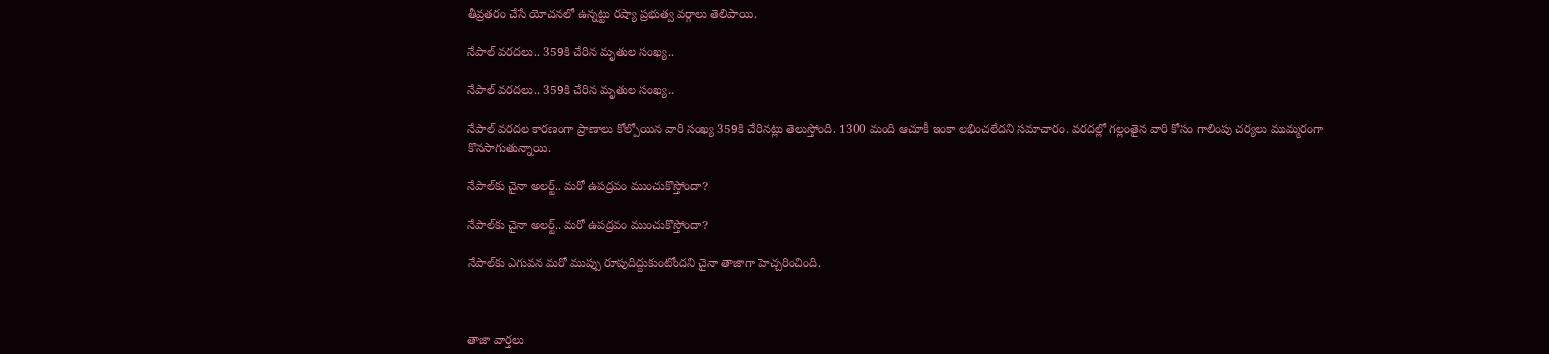తీవ్రతరం చేసే యోచనలో ఉన్నట్టు రష్యా ప్రభుత్వ వర్గాలు తెలిపాయి.

నేపాల్ వరదలు.. 359కి చేరిన మృతుల సంఖ్య..

నేపాల్ వరదలు.. 359కి చేరిన మృతుల సంఖ్య..

నేపాల్ వరదల కారణంగా ప్రాణాలు కోల్పోయిన వారి సంఖ్య 359కి చేరినట్లు తెలుస్తోంది. 1300 మంది ఆచూకీ ఇంకా లభించలేదని సమాచారం. వరదల్లో గల్లంతైన వారి కోసం గాలింపు చర్యలు ముమ్మరంగా కొనసాగుతున్నాయి.

నేపాల్‌కు చైనా అలర్ట్.. మరో ఉపద్రవం ముంచుకొస్తోందా?

నేపాల్‌కు చైనా అలర్ట్.. మరో ఉపద్రవం ముంచుకొస్తోందా?

నేపాల్‌కు ఎగువన మరో ముప్పు రూపుదిద్దుకుంటోందని చైనా తాజాగా హెచ్చరించింది.



తాజా వార్తలు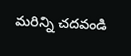మరిన్ని చదవండి